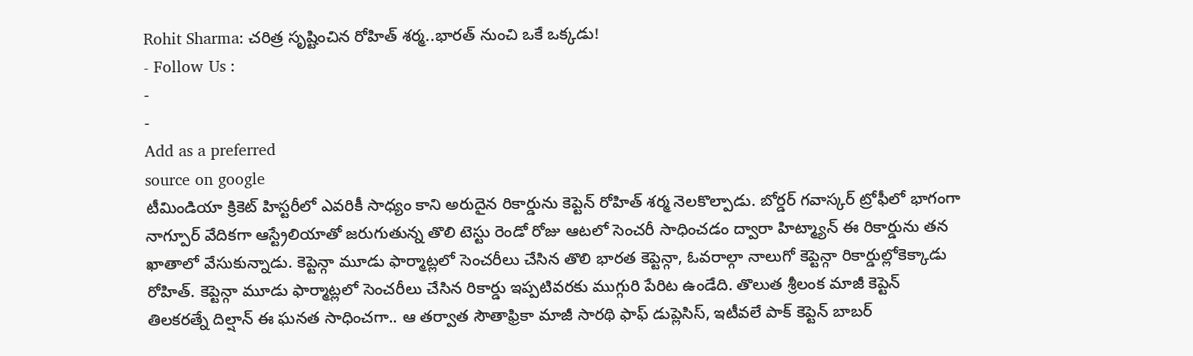Rohit Sharma: చరిత్ర సృష్టించిన రోహిత్ శర్మ..భారత్ నుంచి ఒకే ఒక్కడు!
- Follow Us :
-
-
Add as a preferred
source on google
టీమిండియా క్రికెట్ హిస్టరీలో ఎవరికీ సాధ్యం కాని అరుదైన రికార్డును కెప్టెన్ రోహిత్ శర్మ నెలకొల్పాడు. బోర్డర్ గవాస్కర్ ట్రోఫీలో భాగంగా నాగ్పూర్ వేదికగా ఆస్ట్రేలియాతో జరుగుతున్న తొలి టెస్టు రెండో రోజు ఆటలో సెంచరీ సాధించడం ద్వారా హిట్మ్యాన్ ఈ రికార్డును తన ఖాతాలో వేసుకున్నాడు. కెప్టెన్గా మూడు ఫార్మాట్లలో సెంచరీలు చేసిన తొలి భారత కెప్టెన్గా, ఓవరాల్గా నాలుగో కెప్టెన్గా రికార్డుల్లోకెక్కాడు రోహిత్. కెప్టెన్గా మూడు ఫార్మాట్లలో సెంచరీలు చేసిన రికార్డు ఇప్పటివరకు ముగ్గురి పేరిట ఉండేది. తొలుత శ్రీలంక మాజీ కెప్టెన్ తిలకరత్నే దిల్షాన్ ఈ ఘనత సాధించగా.. ఆ తర్వాత సౌతాఫ్రికా మాజీ సారథి ఫాఫ్ డుప్లెసిస్, ఇటీవలే పాక్ కెప్టెన్ బాబర్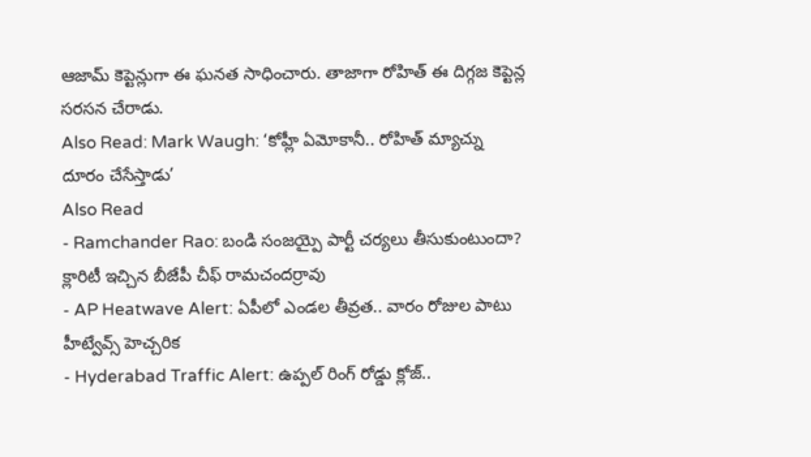ఆజామ్ కెప్టెన్లుగా ఈ ఘనత సాధించారు. తాజాగా రోహిత్ ఈ దిగ్గజ కెప్టెన్ల సరసన చేరాడు.
Also Read: Mark Waugh: ‘కోహ్లీ ఏమోకానీ.. రోహిత్ మ్యాచ్ను దూరం చేసేస్తాడు’
Also Read
- Ramchander Rao: బండి సంజయ్పై పార్టీ చర్యలు తీసుకుంటుందా? క్లారిటీ ఇచ్చిన బీజేపీ చీఫ్ రామచందర్రావు
- AP Heatwave Alert: ఏపీలో ఎండల తీవ్రత.. వారం రోజుల పాటు హీట్వేవ్స్ హెచ్చరిక
- Hyderabad Traffic Alert: ఉప్పల్ రింగ్ రోడ్డు క్లోజ్..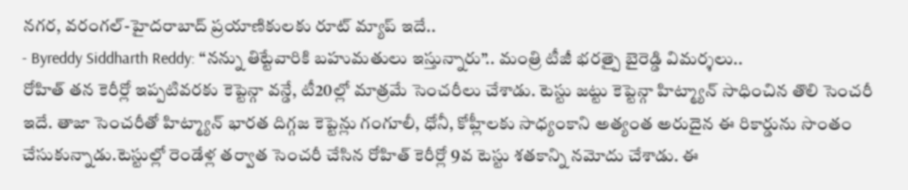నగర, వరంగల్-హైదరాబాద్ ప్రయాణికులకు రూట్ మ్యాప్ ఇదే..
- Byreddy Siddharth Reddy: “నన్ను తిట్టేవారికి బహుమతులు ఇస్తున్నారు”.. మంత్రి టీజీ భరత్పై బైరెడ్డి విమర్శలు..
రోహిత్ తన కెరీర్లో ఇప్పటివరకు కెప్టెన్గా వన్డే, టీ20ల్లో మాత్రమే సెంచరీలు చేశాడు. టెస్టు జట్టు కెప్టెన్గా హిట్మ్యాన్ సాధించిన తొలి సెంచరీ ఇదే. తాజా సెంచరీతో హిట్మ్యాన్ భారత దిగ్గజ కెప్టెన్లు గంగూలీ, ధోనీ, కోహ్లీలకు సాధ్యంకాని అత్యంత అరుదైన ఈ రికార్డును సొంతం చేసుకున్నాడు.టెస్టుల్లో రెండేళ్ల తర్వాత సెంచరీ చేసిన రోహిత్ కెరీర్లో 9వ టెస్టు శతకాన్ని నమోదు చేశాడు. ఈ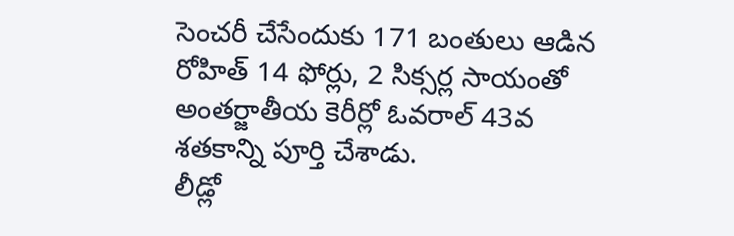సెంచరీ చేసేందుకు 171 బంతులు ఆడిన రోహిత్ 14 ఫోర్లు, 2 సిక్సర్ల సాయంతో అంతర్జాతీయ కెరీర్లో ఓవరాల్ 43వ శతకాన్ని పూర్తి చేశాడు.
లీడ్లో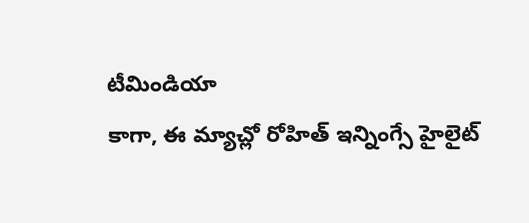టీమిండియా
కాగా, ఈ మ్యాచ్లో రోహిత్ ఇన్నింగ్సే హైలైట్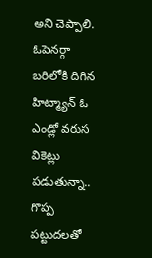అని చెప్పాలి. ఓపెనర్గా బరిలోకి దిగిన హిట్మ్యాన్ ఓ ఎండ్లో వరుస వికెట్లు పడుతున్నా.. గొప్ప పట్టుదలతో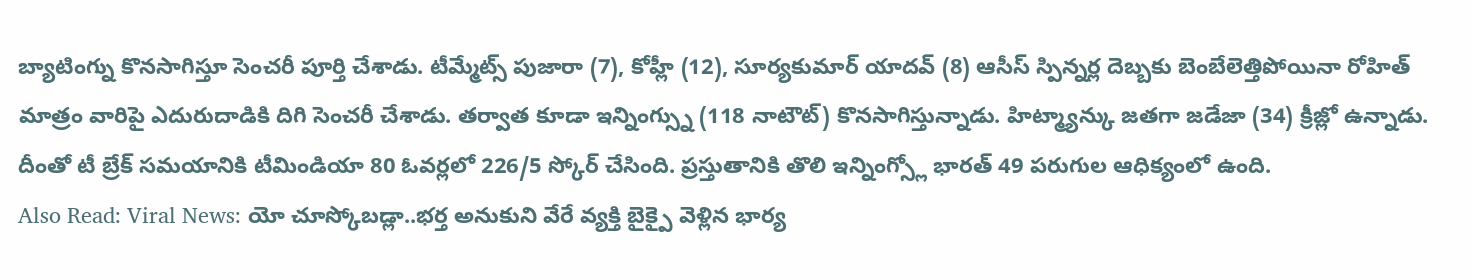బ్యాటింగ్ను కొనసాగిస్తూ సెంచరీ పూర్తి చేశాడు. టీమ్మేట్స్ పుజారా (7), కోహ్లీ (12), సూర్యకుమార్ యాదవ్ (8) ఆసీస్ స్పిన్నర్ల దెబ్బకు బెంబేలెత్తిపోయినా రోహిత్ మాత్రం వారిపై ఎదురుదాడికి దిగి సెంచరీ చేశాడు. తర్వాత కూడా ఇన్నింగ్స్ను (118 నాటౌట్) కొనసాగిస్తున్నాడు. హిట్మ్యాన్కు జతగా జడేజా (34) క్రీజ్లో ఉన్నాడు. దీంతో టీ బ్రేక్ సమయానికి టీమిండియా 80 ఓవర్లలో 226/5 స్కోర్ చేసింది. ప్రస్తుతానికి తొలి ఇన్నింగ్స్లో భారత్ 49 పరుగుల ఆధిక్యంలో ఉంది.
Also Read: Viral News: యో చూస్కోబడ్లా..భర్త అనుకుని వేరే వ్యక్తి బైక్పై వెళ్లిన భార్య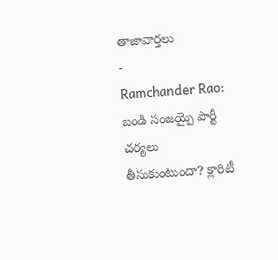తాజావార్తలు
-
Ramchander Rao: బండి సంజయ్పై పార్టీ చర్యలు తీసుకుంటుందా? క్లారిటీ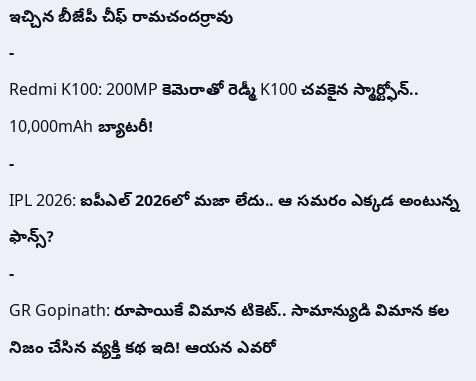ఇచ్చిన బీజేపీ చీఫ్ రామచందర్రావు
-
Redmi K100: 200MP కెమెరాతో రెడ్మీ K100 చవకైన స్మార్ట్ఫోన్.. 10,000mAh బ్యాటరీ!
-
IPL 2026: ఐపీఎల్ 2026లో మజా లేదు.. ఆ సమరం ఎక్కడ అంటున్న ఫాన్స్?
-
GR Gopinath: రూపాయికే విమాన టికెట్.. సామాన్యుడి విమాన కల నిజం చేసిన వ్యక్తి కథ ఇది! ఆయన ఎవరో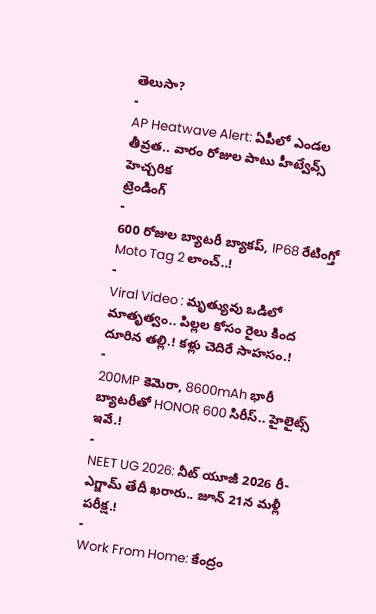తెలుసా?
-
AP Heatwave Alert: ఏపీలో ఎండల తీవ్రత.. వారం రోజుల పాటు హీట్వేవ్స్ హెచ్చరిక
ట్రెండింగ్
-
600 రోజుల బ్యాటరీ బ్యాకప్, IP68 రేటింగ్తో Moto Tag 2 లాంచ్..!
-
Viral Video : మృత్యువు ఒడిలో మాతృత్వం.. పిల్లల కోసం రైలు కింద దూరిన తల్లి.! కళ్లు చెదిరే సాహసం.!
-
200MP కెమెరా, 8600mAh భారీ బ్యాటరీతో HONOR 600 సిరీస్.. హైలైట్స్ ఇవే.!
-
NEET UG 2026: నీట్ యూజీ 2026 రీ-ఎగ్జామ్ తేదీ ఖరారు.. జూన్ 21న మళ్లీ పరీక్ష.!
-
Work From Home: కేంద్రం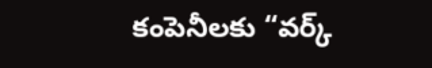కంపెనీలకు “వర్క్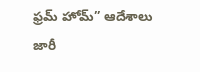ఫ్రమ్ హోమ్” ఆదేశాలు జారీ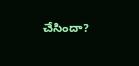చేసిందా?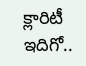క్లారిటీ ఇదిగో..